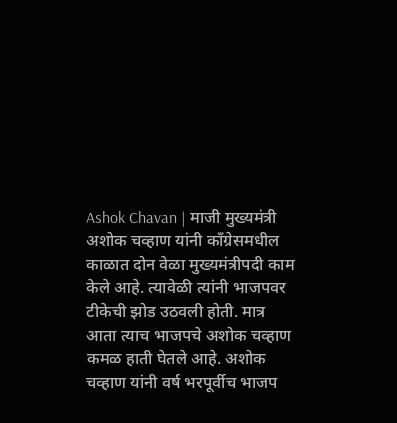Ashok Chavan | माजी मुख्यमंत्री अशोक चव्हाण यांनी काँग्रेसमधील काळात दोन वेळा मुख्यमंत्रीपदी काम केले आहे. त्यावेळी त्यांनी भाजपवर टीकेची झोड उठवली होती. मात्र आता त्याच भाजपचे अशोक चव्हाण कमळ हाती घेतले आहे. अशोक चव्हाण यांनी वर्ष भरपूर्वीच भाजप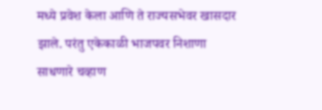मध्ये प्रवेश केला आणि ते राज्यसभेवर खासदार झाले. परंतु एकेकाळी भाजपवर निशाणा साधणारे चव्हाण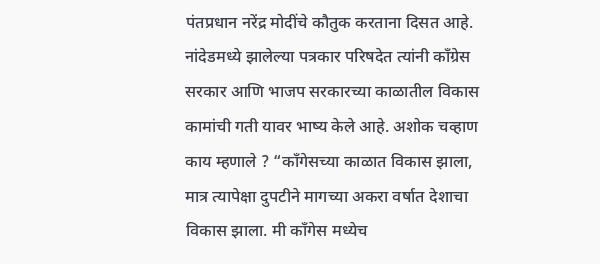पंतप्रधान नरेंद्र मोदींचे कौतुक करताना दिसत आहे. नांदेडमध्ये झालेल्या पत्रकार परिषदेत त्यांनी काँग्रेस सरकार आणि भाजप सरकारच्या काळातील विकास कामांची गती यावर भाष्य केले आहे. अशोक चव्हाण काय म्हणाले ? “काँगेसच्या काळात विकास झाला, मात्र त्यापेक्षा दुपटीने मागच्या अकरा वर्षात देशाचा विकास झाला. मी काँगेस मध्येच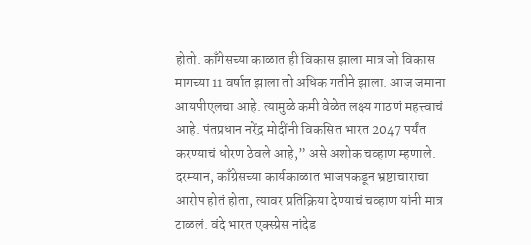होतो. काँगेसच्या काळात ही विकास झाला मात्र जो विकास मागच्या 11 वर्षात झाला तो अधिक गतीने झाला. आज जमाना आयपीएलचा आहे. त्यामुळे कमी वेळेत लक्ष्य गाठणं महत्त्वाचं आहे. पंतप्रधान नरेंद्र मोदींनी विकसित भारत 2047 पर्यंत करण्याचं धोरण ठेवले आहे,” असे अशोक चव्हाण म्हणाले. दरम्यान, काँग्रेसच्या कार्यकाळात भाजपकडून भ्रष्टाचाराचा आरोप होतं होता, त्यावर प्रतिक्रिया देण्याचं चव्हाण यांनी मात्र टाळलं. वंदे भारत एक्स्प्रेस नांदेड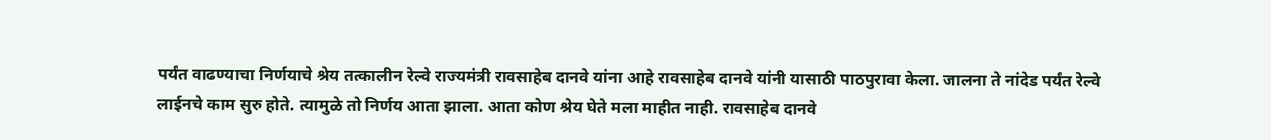पर्यंत वाढण्याचा निर्णयाचे श्रेय तत्कालीन रेल्वे राज्यमंत्री रावसाहेब दानवे यांना आहे रावसाहेब दानवे यांनी यासाठी पाठपुरावा केला. जालना ते नांदेड पर्यंत रेल्वे लाईनचे काम सुरु होते. त्यामुळे तो निर्णय आता झाला. आता कोण श्रेय घेते मला माहीत नाही. रावसाहेब दानवे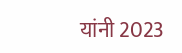यांनी 2023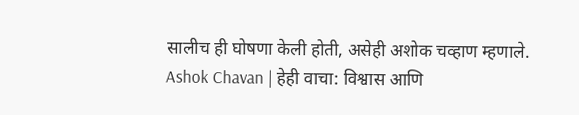सालीच ही घोषणा केली होती, असेही अशोक चव्हाण म्हणाले. Ashok Chavan | हेही वाचा: विश्वास आणि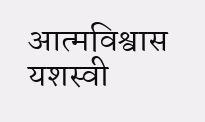आत्मविश्वास यशस्वी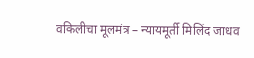वकिलीचा मूलमंत्र – न्यायमूर्ती मिलिंद जाधव